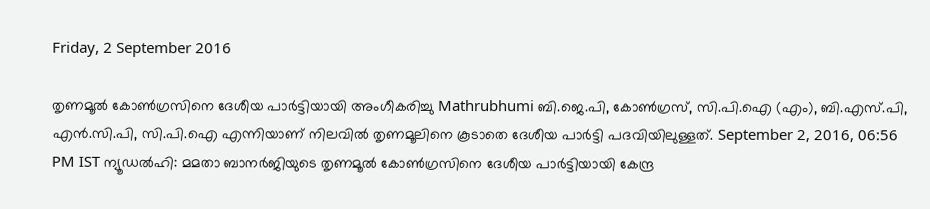Friday, 2 September 2016

തൃണമൂല്‍ കോണ്‍ഗ്രസിനെ ദേശീയ പാര്‍ട്ടിയായി അംഗീകരിച്ചു Mathrubhumi ബി.ജെ.പി, കോണ്‍ഗ്രസ്, സി.പി.ഐ (എം), ബി.എസ്.പി, എന്‍.സി.പി, സി.പി.ഐ എന്നിയാണ് നിലവില്‍ തൃണമൂലിനെ കൂടാതെ ദേശീയ പാര്‍ട്ടി പദവിയിലുള്ളത്. September 2, 2016, 06:56 PM IST ന്യൂഡല്‍ഹി: മമതാ ബാനര്‍ജിയുടെ തൃണമൂല്‍ കോണ്‍ഗ്രസിനെ ദേശീയ പാര്‍ട്ടിയായി കേന്ദ്ര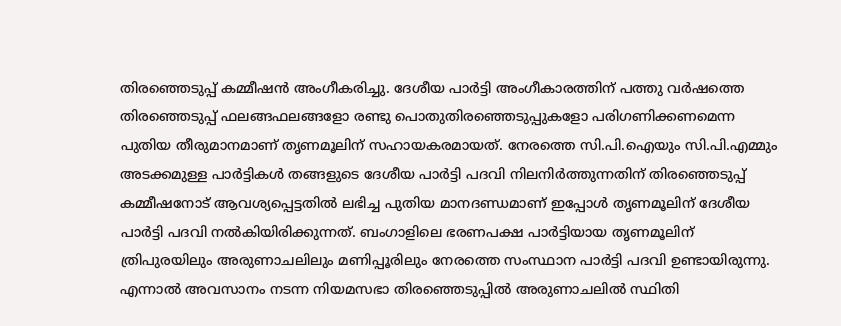തിരഞ്ഞെടുപ്പ് കമ്മീഷന്‍ അംഗീകരിച്ചു. ദേശീയ പാര്‍ട്ടി അംഗീകാരത്തിന് പത്തു വര്‍ഷത്തെ തിരഞ്ഞെടുപ്പ് ഫലങ്ങഫലങ്ങളോ രണ്ടു പൊതുതിരഞ്ഞെടുപ്പുകളോ പരിഗണിക്കണമെന്ന പുതിയ തീരുമാനമാണ് തൃണമൂലിന് സഹായകരമായത്. നേരത്തെ സി.പി.ഐയും സി.പി.എമ്മും അടക്കമുള്ള പാര്‍ട്ടികള്‍ തങ്ങളുടെ ദേശീയ പാര്‍ട്ടി പദവി നിലനിര്‍ത്തുന്നതിന് തിരഞ്ഞെടുപ്പ് കമ്മീഷനോട്‌ ആവശ്യപ്പെട്ടതില്‍ ലഭിച്ച പുതിയ മാനദണ്ഡമാണ്‌ ഇപ്പോള്‍ തൃണമൂലിന് ദേശീയ പാര്‍ട്ടി പദവി നല്‍കിയിരിക്കുന്നത്. ബംഗാളിലെ ഭരണപക്ഷ പാര്‍ട്ടിയായ തൃണമൂലിന് ത്രിപുരയിലും അരുണാചലിലും മണിപ്പൂരിലും നേരത്തെ സംസ്ഥാന പാര്‍ട്ടി പദവി ഉണ്ടായിരുന്നു. എന്നാല്‍ അവസാനം നടന്ന നിയമസഭാ തിരഞ്ഞെടുപ്പില്‍ അരുണാചലില്‍ സ്ഥിതി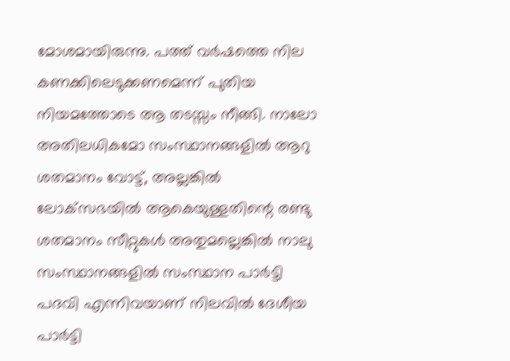മോശമായിരുന്നു. പത്ത് വര്‍ഷത്തെ നില കണക്കിലെടുക്കണമെന്ന് പുതിയ നിയമത്തോടെ ആ തടസ്സം നീങ്ങി. നാലോ അതിലധികമോ സംസ്ഥാനങ്ങളില്‍ ആറു ശതമാനം വോട്ട്, അല്ലങ്കില്‍ ലോക്‌സഭയില്‍ ആകെയുള്ളതിന്റെ രണ്ടു ശതമാനം സീറ്റുകള്‍ അതുമല്ലെങ്കില്‍ നാലു സംസ്ഥാനങ്ങളില്‍ സംസ്ഥാന പാര്‍ട്ടി പദവി എന്നിവയാണ് നിലവില്‍ ദേശീയ പാര്‍ട്ടി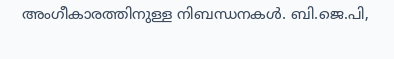അംഗീകാരത്തിനുള്ള നിബന്ധനകള്‍. ബി.ജെ.പി,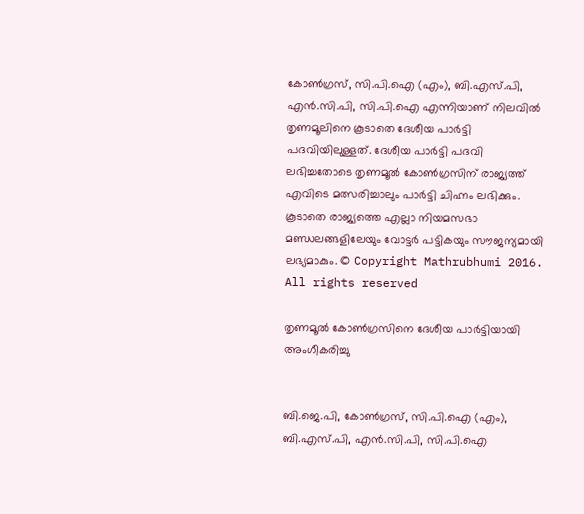കോണ്‍ഗ്രസ്, സി.പി.ഐ (എം), ബി.എസ്.പി, എന്‍.സി.പി, സി.പി.ഐ എന്നിയാണ് നിലവില്‍ തൃണമൂലിനെ കൂടാതെ ദേശീയ പാര്‍ട്ടി പദവിയിലുള്ളത്. ദേശീയ പാര്‍ട്ടി പദവി ലഭിച്ചതോടെ തൃണമൂല്‍ കോണ്‍ഗ്രസിന് രാജ്യത്ത് എവിടെ മത്സരിച്ചാലും പാര്‍ട്ടി ചിഹ്നം ലഭിക്കും. കൂടാതെ രാജ്യത്തെ എല്ലാ നിയമസഭാ മണ്ഡലങ്ങളിലേയും വോട്ടര്‍ പട്ടികയും സൗജന്യമായി ലഭ്യമാകും. © Copyright Mathrubhumi 2016. All rights reserved

തൃണമൂല്‍ കോണ്‍ഗ്രസിനെ ദേശീയ പാര്‍ട്ടിയായി അംഗീകരിച്ചു


ബി.ജെ.പി, കോണ്‍ഗ്രസ്, സി.പി.ഐ (എം), ബി.എസ്.പി, എന്‍.സി.പി, സി.പി.ഐ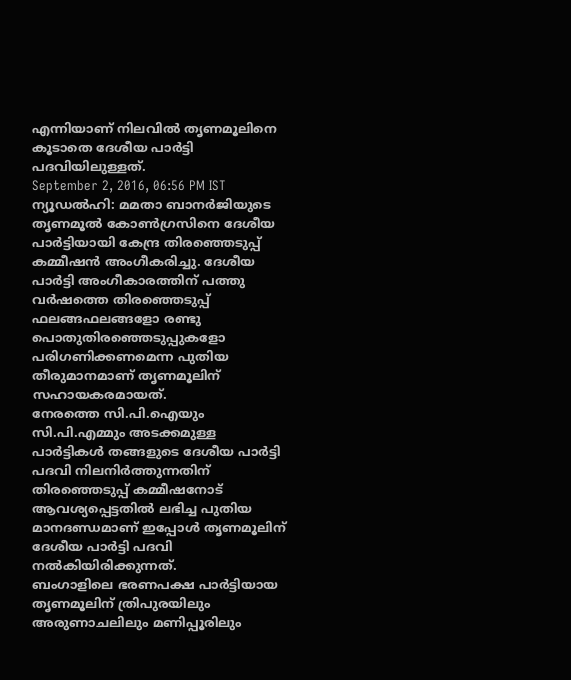എന്നിയാണ് നിലവില്‍ തൃണമൂലിനെ കൂടാതെ ദേശീയ പാര്‍ട്ടി പദവിയിലുള്ളത്.
September 2, 2016, 06:56 PM IST
ന്യൂഡല്‍ഹി: മമതാ ബാനര്‍ജിയുടെ തൃണമൂല്‍ കോണ്‍ഗ്രസിനെ ദേശീയ പാര്‍ട്ടിയായി കേന്ദ്ര തിരഞ്ഞെടുപ്പ് കമ്മീഷന്‍ അംഗീകരിച്ചു. ദേശീയ പാര്‍ട്ടി അംഗീകാരത്തിന് പത്തു വര്‍ഷത്തെ തിരഞ്ഞെടുപ്പ് ഫലങ്ങഫലങ്ങളോ രണ്ടു പൊതുതിരഞ്ഞെടുപ്പുകളോ പരിഗണിക്കണമെന്ന പുതിയ തീരുമാനമാണ് തൃണമൂലിന് സഹായകരമായത്.
നേരത്തെ സി.പി.ഐയും സി.പി.എമ്മും അടക്കമുള്ള പാര്‍ട്ടികള്‍ തങ്ങളുടെ ദേശീയ പാര്‍ട്ടി പദവി നിലനിര്‍ത്തുന്നതിന് തിരഞ്ഞെടുപ്പ് കമ്മീഷനോട്‌ ആവശ്യപ്പെട്ടതില്‍ ലഭിച്ച പുതിയ മാനദണ്ഡമാണ്‌ ഇപ്പോള്‍ തൃണമൂലിന് ദേശീയ പാര്‍ട്ടി പദവി നല്‍കിയിരിക്കുന്നത്.
ബംഗാളിലെ ഭരണപക്ഷ പാര്‍ട്ടിയായ തൃണമൂലിന് ത്രിപുരയിലും അരുണാചലിലും മണിപ്പൂരിലും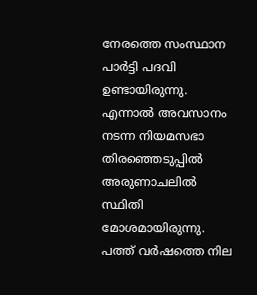നേരത്തെ സംസ്ഥാന പാര്‍ട്ടി പദവി ഉണ്ടായിരുന്നു. എന്നാല്‍ അവസാനം നടന്ന നിയമസഭാ തിരഞ്ഞെടുപ്പില്‍ അരുണാചലില്‍ സ്ഥിതി മോശമായിരുന്നു. പത്ത് വര്‍ഷത്തെ നില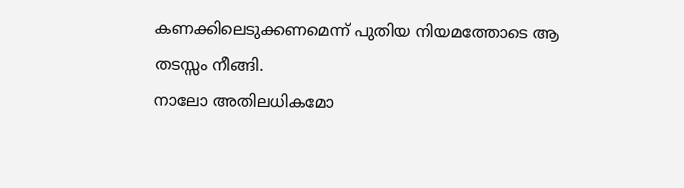കണക്കിലെടുക്കണമെന്ന് പുതിയ നിയമത്തോടെ ആ തടസ്സം നീങ്ങി.
നാലോ അതിലധികമോ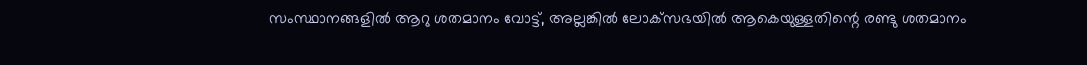സംസ്ഥാനങ്ങളില്‍ ആറു ശതമാനം വോട്ട്, അല്ലങ്കില്‍ ലോക്‌സഭയില്‍ ആകെയുള്ളതിന്റെ രണ്ടു ശതമാനം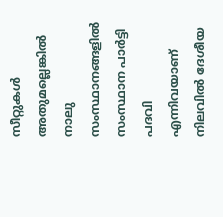സീറ്റുകള്‍ അതുമല്ലെങ്കില്‍ നാലു സംസ്ഥാനങ്ങളില്‍ സംസ്ഥാന പാര്‍ട്ടി പദവി എന്നിവയാണ്  നിലവില്‍ ദേശീയ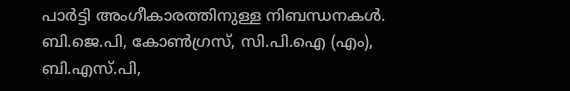പാര്‍ട്ടി അംഗീകാരത്തിനുള്ള നിബന്ധനകള്‍.
ബി.ജെ.പി, കോണ്‍ഗ്രസ്, സി.പി.ഐ (എം), ബി.എസ്.പി,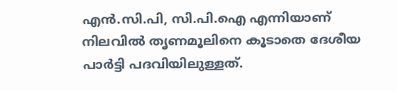എന്‍.സി.പി, സി.പി.ഐ എന്നിയാണ് നിലവില്‍ തൃണമൂലിനെ കൂടാതെ ദേശീയ പാര്‍ട്ടി പദവിയിലുള്ളത്.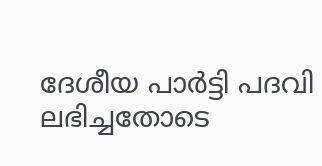ദേശീയ പാര്‍ട്ടി പദവി  ലഭിച്ചതോടെ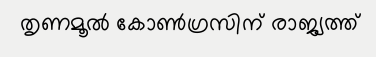തൃണമൂല്‍ കോണ്‍ഗ്രസിന് രാജ്യത്ത്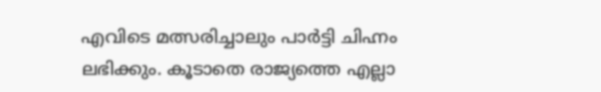എവിടെ മത്സരിച്ചാലും പാര്‍ട്ടി ചിഹ്നം ലഭിക്കും. കൂടാതെ രാജ്യത്തെ എല്ലാ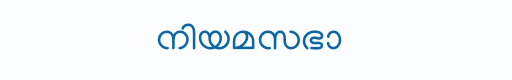നിയമസഭാ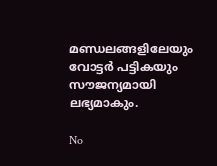മണ്ഡലങ്ങളിലേയും വോട്ടര്‍ പട്ടികയും സൗജന്യമായി ലഭ്യമാകും.

No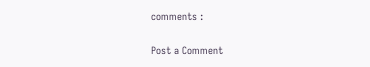comments :

Post a Comment